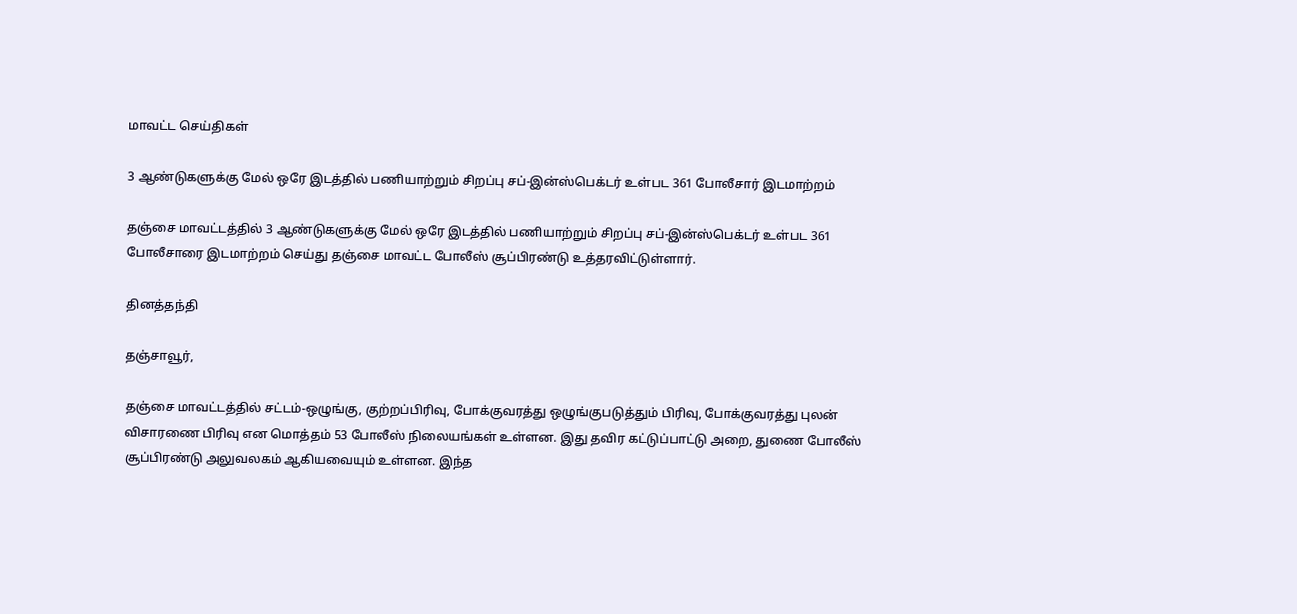மாவட்ட செய்திகள்

3 ஆண்டுகளுக்கு மேல் ஒரே இடத்தில் பணியாற்றும் சிறப்பு சப்-இன்ஸ்பெக்டர் உள்பட 361 போலீசார் இடமாற்றம்

தஞ்சை மாவட்டத்தில் 3 ஆண்டுகளுக்கு மேல் ஒரே இடத்தில் பணியாற்றும் சிறப்பு சப்-இன்ஸ்பெக்டர் உள்பட 361 போலீசாரை இடமாற்றம் செய்து தஞ்சை மாவட்ட போலீஸ் சூப்பிரண்டு உத்தரவிட்டுள்ளார்.

தினத்தந்தி

தஞ்சாவூர்,

தஞ்சை மாவட்டத்தில் சட்டம்-ஒழுங்கு, குற்றப்பிரிவு, போக்குவரத்து ஒழுங்குபடுத்தும் பிரிவு, போக்குவரத்து புலன் விசாரணை பிரிவு என மொத்தம் 53 போலீஸ் நிலையங்கள் உள்ளன. இது தவிர கட்டுப்பாட்டு அறை, துணை போலீஸ் சூப்பிரண்டு அலுவலகம் ஆகியவையும் உள்ளன. இந்த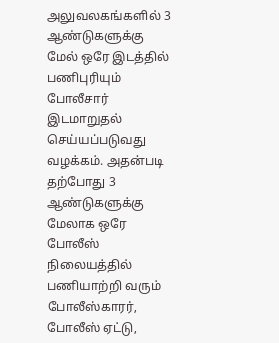அலுவலகங்களில் 3 ஆண்டுகளுக்கு மேல் ஒரே இடத்தில் பணிபுரியும் போலீசார் இடமாறுதல் செய்யப்படுவது வழக்கம். அதன்படி தற்போது 3 ஆண்டுகளுக்கு மேலாக ஒரே போலீஸ் நிலையத்தில் பணியாற்றி வரும் போலீஸ்காரர், போலீஸ் ஏட்டு,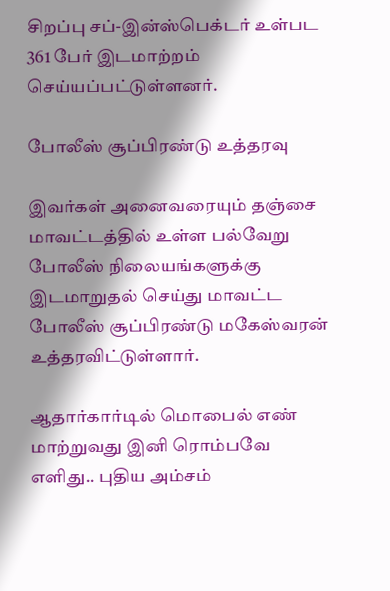சிறப்பு சப்-இன்ஸ்பெக்டர் உள்பட 361 பேர் இடமாற்றம் செய்யப்பட்டுள்ளனர்.

போலீஸ் சூப்பிரண்டு உத்தரவு

இவர்கள் அனைவரையும் தஞ்சை மாவட்டத்தில் உள்ள பல்வேறு போலீஸ் நிலையங்களுக்கு இடமாறுதல் செய்து மாவட்ட போலீஸ் சூப்பிரண்டு மகேஸ்வரன் உத்தரவிட்டுள்ளார்.

ஆதார்கார்டில் மொபைல் எண் மாற்றுவது இனி ரொம்பவே எளிது.. புதிய அம்சம்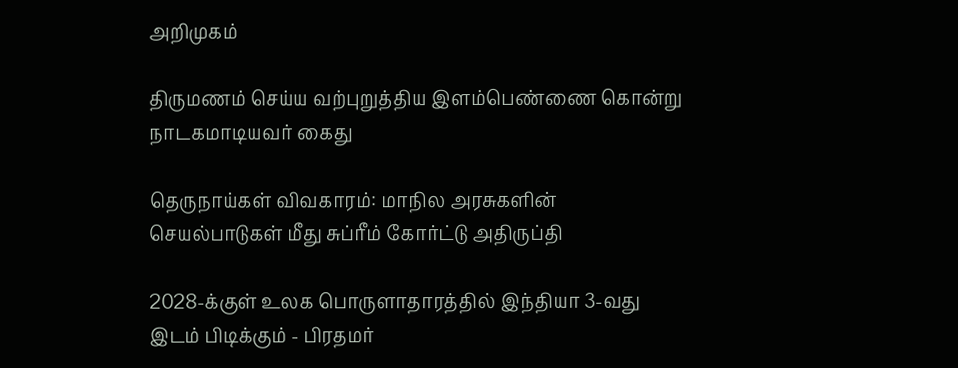அறிமுகம்

திருமணம் செய்ய வற்புறுத்திய இளம்பெண்ணை கொன்று நாடகமாடியவர் கைது

தெருநாய்கள் விவகாரம்: மாநில அரசுகளின் செயல்பாடுகள் மீது சுப்ரீம் கோர்ட்டு அதிருப்தி

2028-க்குள் உலக பொருளாதாரத்தில் இந்தியா 3-வது இடம் பிடிக்கும் - பிரதமர்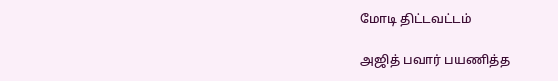மோடி திட்டவட்டம்

அஜித் பவார் பயணித்த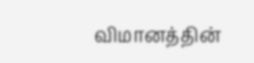விமானத்தின்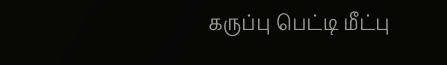கருப்பு பெட்டி மீட்பு